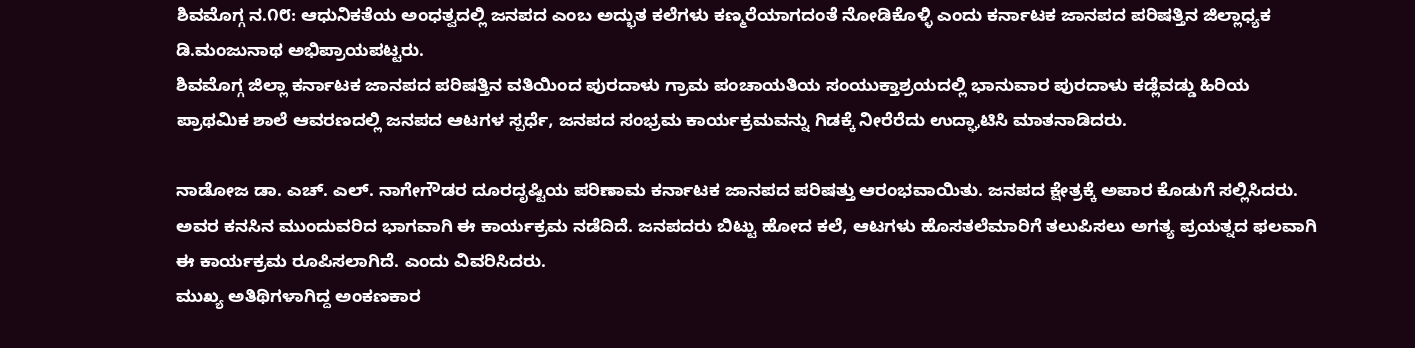ಶಿವಮೊಗ್ಗ ನ.೧೮: ಆಧುನಿಕತೆಯ ಅಂಧತ್ವದಲ್ಲಿ ಜನಪದ ಎಂಬ ಅದ್ಭುತ ಕಲೆಗಳು ಕಣ್ಮರೆಯಾಗದಂತೆ ನೋಡಿಕೊಳ್ಳಿ ಎಂದು ಕರ್ನಾಟಕ ಜಾನಪದ ಪರಿಷತ್ತಿನ ಜಿಲ್ಲಾಧ್ಯಕ ಡಿ.ಮಂಜುನಾಥ ಅಭಿಪ್ರಾಯಪಟ್ಟರು.
ಶಿವಮೊಗ್ಗ ಜಿಲ್ಲಾ ಕರ್ನಾಟಕ ಜಾನಪದ ಪರಿಷತ್ತಿನ ವತಿಯಿಂದ ಪುರದಾಳು ಗ್ರಾಮ ಪಂಚಾಯತಿಯ ಸಂಯುಕ್ತಾಶ್ರಯದಲ್ಲಿ ಭಾನುವಾರ ಪುರದಾಳು ಕಡ್ಲೆವಡ್ಡು ಹಿರಿಯ ಪ್ರಾಥಮಿಕ ಶಾಲೆ ಆವರಣದಲ್ಲಿ ಜನಪದ ಆಟಗಳ ಸ್ಪರ್ಧೆ, ಜನಪದ ಸಂಭ್ರಮ ಕಾರ್ಯಕ್ರಮವನ್ನು ಗಿಡಕ್ಕೆ ನೀರೆರೆದು ಉದ್ಘಾಟಿಸಿ ಮಾತನಾಡಿದರು.

ನಾಡೋಜ ಡಾ. ಎಚ್. ಎಲ್. ನಾಗೇಗೌಡರ ದೂರದೃಷ್ಟಿಯ ಪರಿಣಾಮ ಕರ್ನಾಟಕ ಜಾನಪದ ಪರಿಷತ್ತು ಆರಂಭವಾಯಿತು. ಜನಪದ ಕ್ಷೇತ್ರಕ್ಕೆ ಅಪಾರ ಕೊಡುಗೆ ಸಲ್ಲಿಸಿದರು. ಅವರ ಕನಸಿನ ಮುಂದುವರಿದ ಭಾಗವಾಗಿ ಈ ಕಾರ್ಯಕ್ರಮ ನಡೆದಿದೆ. ಜನಪದರು ಬಿಟ್ಟು ಹೋದ ಕಲೆ, ಆಟಗಳು ಹೊಸತಲೆಮಾರಿಗೆ ತಲುಪಿಸಲು ಅಗತ್ಯ ಪ್ರಯತ್ನದ ಫಲವಾಗಿ ಈ ಕಾರ್ಯಕ್ರಮ ರೂಪಿಸಲಾಗಿದೆ. ಎಂದು ವಿವರಿಸಿದರು.
ಮುಖ್ಯ ಅತಿಥಿಗಳಾಗಿದ್ದ ಅಂಕಣಕಾರ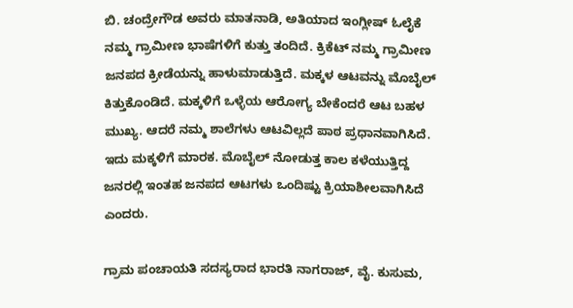ಬಿ. ಚಂದ್ರೇಗೌಡ ಅವರು ಮಾತನಾಡಿ, ಅತಿಯಾದ ಇಂಗ್ಲೀಷ್ ಓಲೈಕೆ ನಮ್ಮ ಗ್ರಾಮೀಣ ಭಾಷೆಗಳಿಗೆ ಕುತ್ತು ತಂದಿದೆ. ಕ್ರಿಕೆಟ್ ನಮ್ಮ ಗ್ರಾಮೀಣ ಜನಪದ ಕ್ರೀಡೆಯನ್ನು ಹಾಳುಮಾಡುತ್ತಿದೆ. ಮಕ್ಕಳ ಆಟವನ್ನು ಮೊಬೈಲ್ ಕಿತ್ತುಕೊಂಡಿದೆ. ಮಕ್ಕಳಿಗೆ ಒಳ್ಳೆಯ ಆರೋಗ್ಯ ಬೇಕೆಂದರೆ ಆಟ ಬಹಳ ಮುಖ್ಯ. ಆದರೆ ನಮ್ಮ ಶಾಲೆಗಳು ಆಟವಿಲ್ಲದೆ ಪಾಠ ಪ್ರಧಾನವಾಗಿಸಿದೆ. ಇದು ಮಕ್ಕಳಿಗೆ ಮಾರಕ. ಮೊಬೈಲ್ ನೋಡುತ್ತ ಕಾಲ ಕಳೆಯುತ್ತಿದ್ದ ಜನರಲ್ಲಿ ಇಂತಹ ಜನಪದ ಆಟಗಳು ಒಂದಿಷ್ಟು ಕ್ರಿಯಾಶೀಲವಾಗಿಸಿದೆ ಎಂದರು.

ಗ್ರಾಮ ಪಂಚಾಯತಿ ಸದಸ್ಯರಾದ ಭಾರತಿ ನಾಗರಾಜ್, ವೈ. ಕುಸುಮ,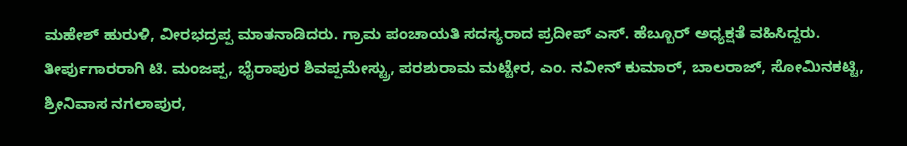ಮಹೇಶ್ ಹುರುಳಿ, ವೀರಭದ್ರಪ್ಪ ಮಾತನಾಡಿದರು. ಗ್ರಾಮ ಪಂಚಾಯತಿ ಸದಸ್ಯರಾದ ಪ್ರದೀಪ್ ಎಸ್. ಹೆಬ್ಬೂರ್ ಅಧ್ಯಕ್ಷತೆ ವಹಿಸಿದ್ದರು.
ತೀರ್ಪುಗಾರರಾಗಿ ಟಿ. ಮಂಜಪ್ಪ, ಭೈರಾಪುರ ಶಿವಪ್ಪಮೇಸ್ಟ್ರು, ಪರಶುರಾಮ ಮಟ್ಟೇರ, ಎಂ. ನವೀನ್ ಕುಮಾರ್, ಬಾಲರಾಜ್, ಸೋಮಿನಕಟ್ಟಿ, ಶ್ರೀನಿವಾಸ ನಗಲಾಪುರ,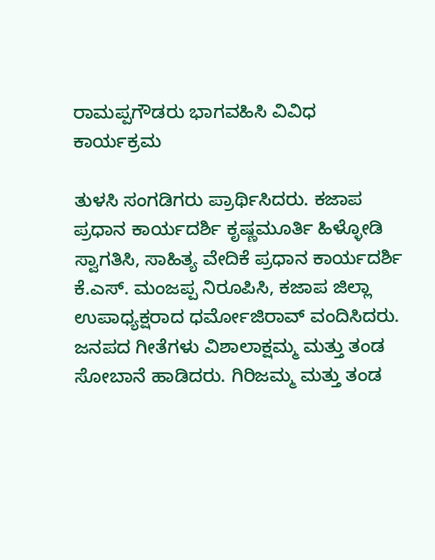ರಾಮಪ್ಪಗೌಡರು ಭಾಗವಹಿಸಿ ವಿವಿಧ ಕಾರ್ಯಕ್ರಮ

ತುಳಸಿ ಸಂಗಡಿಗರು ಪ್ರಾರ್ಥಿಸಿದರು. ಕಜಾಪ ಪ್ರಧಾನ ಕಾರ್ಯದರ್ಶಿ ಕೃಷ್ಣಮೂರ್ತಿ ಹಿಳ್ಳೋಡಿ ಸ್ವಾಗತಿಸಿ, ಸಾಹಿತ್ಯ ವೇದಿಕೆ ಪ್ರಧಾನ ಕಾರ್ಯದರ್ಶಿ ಕೆ.ಎಸ್. ಮಂಜಪ್ಪ ನಿರೂಪಿಸಿ, ಕಜಾಪ ಜಿಲ್ಲಾ ಉಪಾಧ್ಯಕ್ಷರಾದ ಧರ್ಮೋಜಿರಾವ್ ವಂದಿಸಿದರು.
ಜನಪದ ಗೀತೆಗಳು ವಿಶಾಲಾಕ್ಷಮ್ಮ ಮತ್ತು ತಂಡ ಸೋಬಾನೆ ಹಾಡಿದರು. ಗಿರಿಜಮ್ಮ ಮತ್ತು ತಂಡ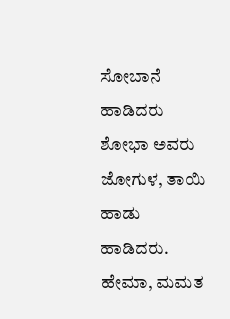ಸೋಬಾನೆ ಹಾಡಿದರು
ಶೋಭಾ ಅವರು ಜೋಗುಳ, ತಾಯಿ ಹಾಡು ಹಾಡಿದರು. ಹೇಮಾ, ಮಮತ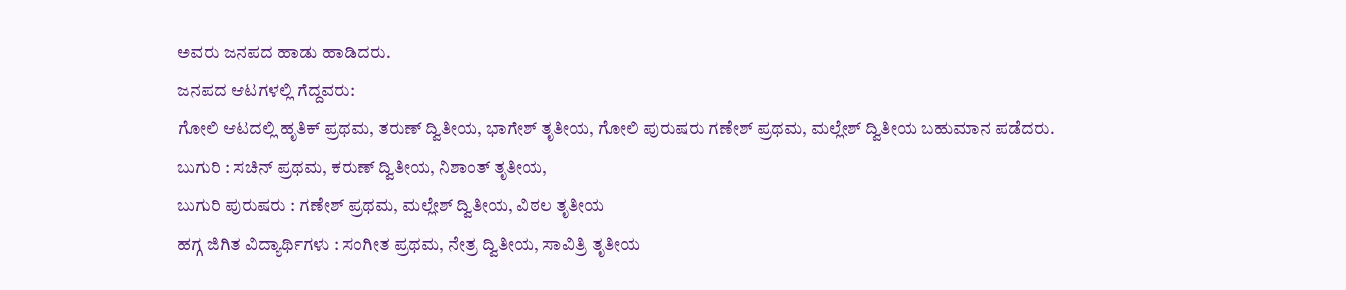ಅವರು ಜನಪದ ಹಾಡು ಹಾಡಿದರು.
ಜನಪದ ಆಟಗಳಲ್ಲಿ ಗೆದ್ದವರು:
ಗೋಲಿ ಆಟದಲ್ಲಿ ಹೃತಿಕ್ ಪ್ರಥಮ, ತರುಣ್ ದ್ವಿತೀಯ, ಭಾಗೇಶ್ ತೃತೀಯ, ಗೋಲಿ ಪುರುಷರು ಗಣೇಶ್ ಪ್ರಥಮ, ಮಲ್ಲೇಶ್ ದ್ವಿತೀಯ ಬಹುಮಾನ ಪಡೆದರು.
ಬುಗುರಿ : ಸಚಿನ್ ಪ್ರಥಮ, ಕರುಣ್ ದ್ವಿತೀಯ, ನಿಶಾಂತ್ ತೃತೀಯ,
ಬುಗುರಿ ಪುರುಷರು : ಗಣೇಶ್ ಪ್ರಥಮ, ಮಲ್ಲೇಶ್ ದ್ವಿತೀಯ, ವಿಠಲ ತೃತೀಯ
ಹಗ್ಗ ಜಿಗಿತ ವಿದ್ಯಾರ್ಥಿಗಳು : ಸಂಗೀತ ಪ್ರಥಮ, ನೇತ್ರ ದ್ವಿತೀಯ, ಸಾವಿತ್ರಿ ತೃತೀಯ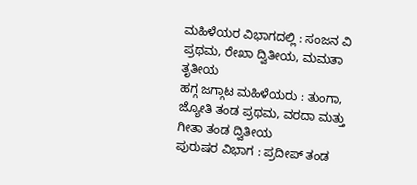ಮಹಿಳೆಯರ ವಿಭಾಗದಲ್ಲಿ : ಸಂಜನ ವಿ ಪ್ರಥಮ, ರೇಖಾ ದ್ವಿತೀಯ, ಮಮತಾ ತೃತೀಯ
ಹಗ್ಗ ಜಗ್ಗಾಟ ಮಹಿಳೆಯರು : ತುಂಗಾ, ಜ್ಯೋತಿ ತಂಡ ಪ್ರಥಮ, ವರದಾ ಮತ್ತು ಗೀತಾ ತಂಡ ದ್ವಿತೀಯ
ಪುರುಷರ ವಿಭಾಗ : ಪ್ರದೀಪ್ ತಂಡ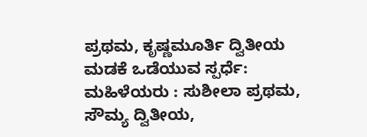ಪ್ರಥಮ, ಕೃಷ್ಣಮೂರ್ತಿ ದ್ವಿತೀಯ
ಮಡಕೆ ಒಡೆಯುವ ಸ್ಪರ್ಧೆ: ಮಹಿಳೆಯರು : ಸುಶೀಲಾ ಪ್ರಥಮ, ಸೌಮ್ಯ ದ್ವಿತೀಯ,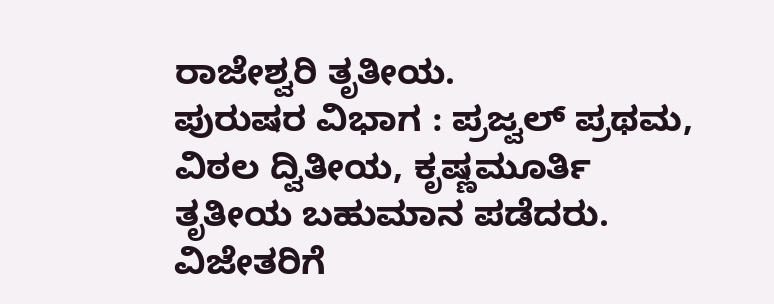ರಾಜೇಶ್ವರಿ ತೃತೀಯ.
ಪುರುಷರ ವಿಭಾಗ : ಪ್ರಜ್ವಲ್ ಪ್ರಥಮ, ವಿಠಲ ದ್ವಿತೀಯ, ಕೃಷ್ಣಮೂರ್ತಿ ತೃತೀಯ ಬಹುಮಾನ ಪಡೆದರು.
ವಿಜೇತರಿಗೆ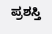ಪ್ರಶಸ್ತಿ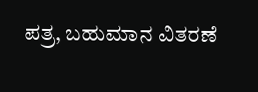ಪತ್ರ, ಬಹುಮಾನ ವಿತರಣೆ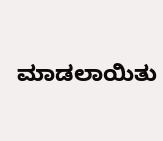ಮಾಡಲಾಯಿತು